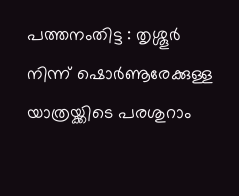പത്തനംതിട്ട : തൃശ്ശൂർ നിന്ന് ഷൊർണൂരേക്കുള്ള യാത്രയ്ക്കിടെ പരശുറാം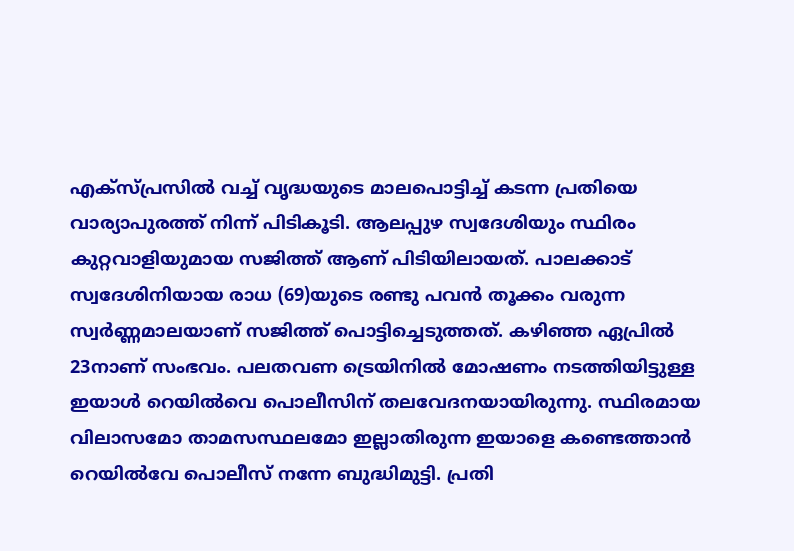എക്സ്പ്രസിൽ വച്ച് വൃദ്ധയുടെ മാലപൊട്ടിച്ച് കടന്ന പ്രതിയെ വാര്യാപുരത്ത് നിന്ന് പിടികൂടി. ആലപ്പുഴ സ്വദേശിയും സ്ഥിരം കുറ്റവാളിയുമായ സജിത്ത് ആണ് പിടിയിലായത്. പാലക്കാട് സ്വദേശിനിയായ രാധ (69)യുടെ രണ്ടു പവൻ തൂക്കം വരുന്ന സ്വർണ്ണമാലയാണ് സജിത്ത് പൊട്ടിച്ചെടുത്തത്. കഴിഞ്ഞ ഏപ്രിൽ 23നാണ് സംഭവം. പലതവണ ട്രെയിനിൽ മോഷണം നടത്തിയിട്ടുള്ള ഇയാൾ റെയിൽവെ പൊലീസിന് തലവേദനയായിരുന്നു. സ്ഥിരമായ വിലാസമോ താമസസ്ഥലമോ ഇല്ലാതിരുന്ന ഇയാളെ കണ്ടെത്താൻ റെയിൽവേ പൊലീസ് നന്നേ ബുദ്ധിമുട്ടി. പ്രതി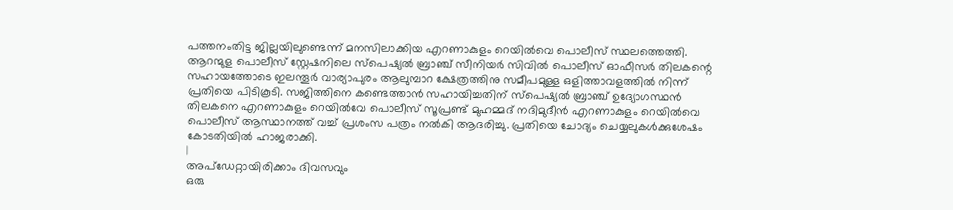പത്തനംതിട്ട ജില്ലയിലുണ്ടെന്ന് മനസിലാക്കിയ എറണാകുളം റെയിൽവെ പൊലീസ് സ്ഥലത്തെത്തി. ആറന്മുള പൊലീസ് സ്റ്റേഷനിലെ സ്പെഷ്യൽ ബ്രാഞ്ച് സീനിയർ സിവിൽ പൊലീസ് ഓഫീസർ തിലകന്റെ സഹായത്തോടെ ഇലന്തൂർ വാര്യാപുരം ആലുമ്പാറ ക്ഷേത്രത്തിനു സമീപമുള്ള ഒളിത്താവളത്തിൽ നിന്ന് പ്രതിയെ പിടികൂടി. സജിത്തിനെ കണ്ടെത്താൻ സഹായിച്ചതിന് സ്പെഷ്യൽ ബ്രാഞ്ച് ഉദ്യോഗസ്ഥൻ തിലകനെ എറണാകുളം റെയിൽവേ പൊലീസ് സൂപ്രണ്ട് മുഹമ്മദ് നദിമുദീൻ എറണാകുളം റെയിൽവെ പൊലീസ് ആസ്ഥാനത്ത് വച്ച് പ്രശംസ പത്രം നൽകി ആദരിച്ചു. പ്രതിയെ ചോദ്യം ചെയ്യലുകൾക്കുശേഷം കോടതിയിൽ ഹാജരാക്കി.
|
അപ്ഡേറ്റായിരിക്കാം ദിവസവും
ഒരു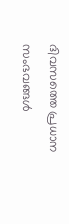ദിവസത്തെ പ്രധാന സംഭവങ്ങൾ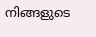നിങ്ങളുടെ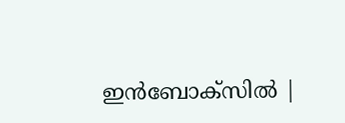ഇൻബോക്സിൽ |